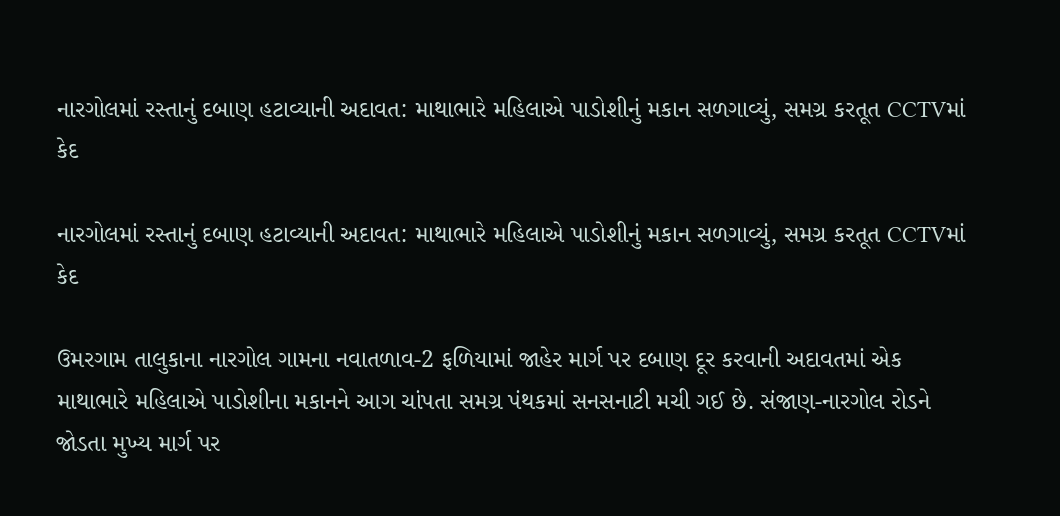નારગોલમાં રસ્તાનું દબાણ હટાવ્યાની અદાવત: માથાભારે મહિલાએ પાડોશીનું મકાન સળગાવ્યું, સમગ્ર કરતૂત CCTVમાં કેદ

નારગોલમાં રસ્તાનું દબાણ હટાવ્યાની અદાવત: માથાભારે મહિલાએ પાડોશીનું મકાન સળગાવ્યું, સમગ્ર કરતૂત CCTVમાં કેદ

ઉમરગામ તાલુકાના નારગોલ ગામના નવાતળાવ-2 ફળિયામાં જાહેર માર્ગ પર દબાણ દૂર કરવાની અદાવતમાં એક માથાભારે મહિલાએ પાડોશીના મકાનને આગ ચાંપતા સમગ્ર પંથકમાં સનસનાટી મચી ગઈ છે. સંજાણ-નારગોલ રોડને જોડતા મુખ્ય માર્ગ પર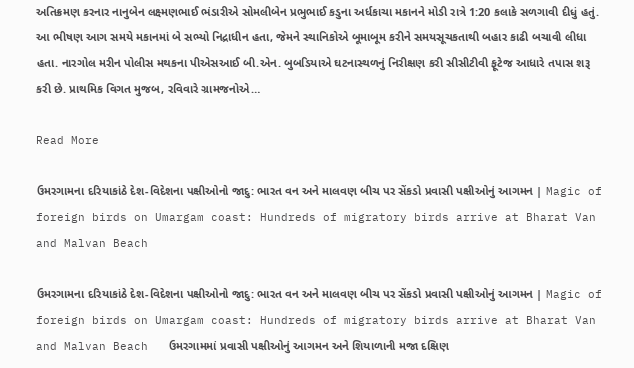અતિક્રમણ કરનાર નાનુબેન લક્ષ્મણભાઈ ભંડારીએ સોમલીબેન પ્રભુભાઈ કડુના અર્ધકાચા મકાનને મોડી રાત્રે 1:20 કલાકે સળગાવી દીધું હતું. આ ભીષણ આગ સમયે મકાનમાં બે સભ્યો નિદ્રાધીન હતા, જેમને સ્થાનિકોએ બૂમાબૂમ કરીને સમયસૂચકતાથી બહાર કાઢી બચાવી લીધા હતા. નારગોલ મરીન પોલીસ મથકના પીએસઆઈ બી.એન. બુબડિયાએ ઘટનાસ્થળનું નિરીક્ષણ કરી સીસીટીવી ફૂટેજ આધારે તપાસ શરૂ કરી છે. પ્રાથમિક વિગત મુજબ, રવિવારે ગ્રામજનોએ…

Read More

ઉમરગામના દરિયાકાંઠે દેશ-વિદેશના પક્ષીઓનો જાદુ: ભારત વન અને માલવણ બીચ પર સેંકડો પ્રવાસી પક્ષીઓનું આગમન | Magic of foreign birds on Umargam coast: Hundreds of migratory birds arrive at Bharat Van and Malvan Beach

ઉમરગામના દરિયાકાંઠે દેશ-વિદેશના પક્ષીઓનો જાદુ: ભારત વન અને માલવણ બીચ પર સેંકડો પ્રવાસી પક્ષીઓનું આગમન | Magic of foreign birds on Umargam coast: Hundreds of migratory birds arrive at Bharat Van and Malvan Beach   ઉમરગામમાં પ્રવાસી પક્ષીઓનું આગમન અને શિયાળાની મજા દક્ષિણ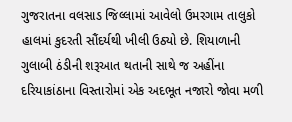ગુજરાતના વલસાડ જિલ્લામાં આવેલો ઉમરગામ તાલુકો હાલમાં કુદરતી સૌંદર્યથી ખીલી ઉઠ્યો છે. શિયાળાની ગુલાબી ઠંડીની શરૂઆત થતાની સાથે જ અહીંના દરિયાકાંઠાના વિસ્તારોમાં એક અદભૂત નજારો જોવા મળી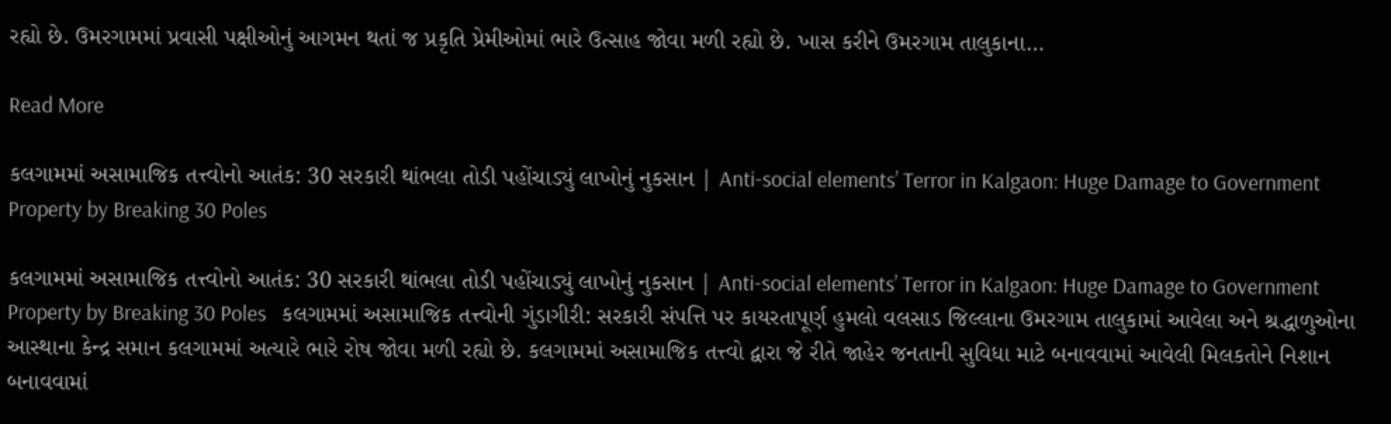રહ્યો છે. ઉમરગામમાં પ્રવાસી પક્ષીઓનું આગમન થતાં જ પ્રકૃતિ પ્રેમીઓમાં ભારે ઉત્સાહ જોવા મળી રહ્યો છે. ખાસ કરીને ઉમરગામ તાલુકાના…

Read More

કલગામમાં અસામાજિક તત્ત્વોનો આતંક: 30 સરકારી થાંભલા તોડી પહોંચાડ્યું લાખોનું નુકસાન | Anti-social elements’ Terror in Kalgaon: Huge Damage to Government Property by Breaking 30 Poles

કલગામમાં અસામાજિક તત્ત્વોનો આતંક: 30 સરકારી થાંભલા તોડી પહોંચાડ્યું લાખોનું નુકસાન | Anti-social elements’ Terror in Kalgaon: Huge Damage to Government Property by Breaking 30 Poles   કલગામમાં અસામાજિક તત્ત્વોની ગુંડાગીરી: સરકારી સંપત્તિ પર કાયરતાપૂર્ણ હુમલો વલસાડ જિલ્લાના ઉમરગામ તાલુકામાં આવેલા અને શ્રદ્ધાળુઓના આસ્થાના કેન્દ્ર સમાન કલગામમાં અત્યારે ભારે રોષ જોવા મળી રહ્યો છે. કલગામમાં અસામાજિક તત્ત્વો દ્વારા જે રીતે જાહેર જનતાની સુવિધા માટે બનાવવામાં આવેલી મિલકતોને નિશાન બનાવવામાં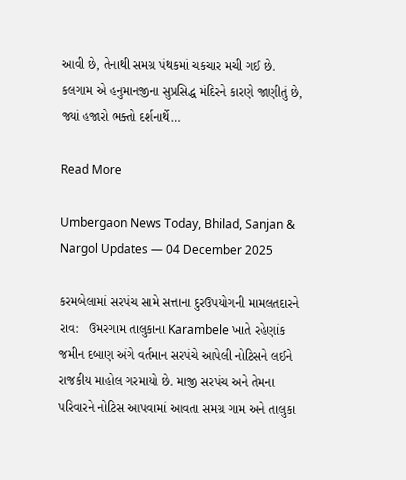આવી છે, તેનાથી સમગ્ર પંથકમાં ચકચાર મચી ગઈ છે. કલગામ એ હનુમાનજીના સુપ્રસિદ્ધ મંદિરને કારણે જાણીતું છે, જ્યાં હજારો ભક્તો દર્શનાર્થે…

Read More

Umbergaon News Today, Bhilad, Sanjan & Nargol Updates — 04 December 2025

કરમબેલામાં સરપંચ સામે સત્તાના દુરઉપયોગની મામલતદારને રાવ:   ઉમરગામ તાલુકાના Karambele ખાતે રહેણાંક જમીન દબાણ અંગે વર્તમાન સરપંચે આપેલી નોટિસને લઈને રાજકીય માહોલ ગરમાયો છે. માજી સરપંચ અને તેમના પરિવારને નોટિસ આપવામાં આવતા સમગ્ર ગામ અને તાલુકા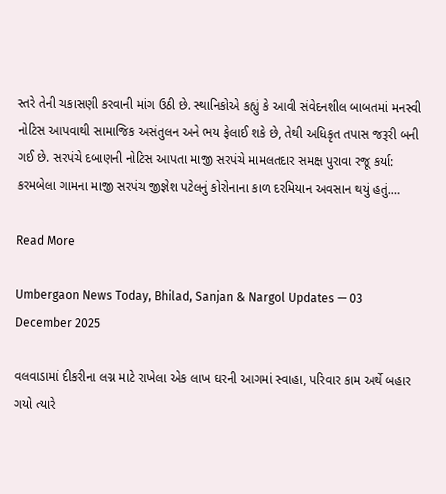સ્તરે તેની ચકાસણી કરવાની માંગ ઉઠી છે. સ્થાનિકોએ કહ્યું કે આવી સંવેદનશીલ બાબતમાં મનસ્વી નોટિસ આપવાથી સામાજિક અસંતુલન અને ભય ફેલાઈ શકે છે, તેથી અધિકૃત તપાસ જરૂરી બની ગઈ છે. સરપંચે દબાણની નોટિસ આપતા માજી સરપંચે મામલતદાર સમક્ષ પુરાવા રજૂ કર્યા: કરમબેલા ગામના માજી સરપંચ જીજ્ઞેશ પટેલનું કોરોનાના કાળ દરમિયાન અવસાન થયું હતું.…

Read More

Umbergaon News Today, Bhilad, Sanjan & Nargol Updates — 03 December 2025

વલવાડામાં દીકરીના લગ્ન માટે રાખેલા એક લાખ ઘરની આગમાં સ્વાહા, પરિવાર કામ અર્થે બહાર ગયો ત્યારે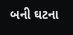બની ઘટના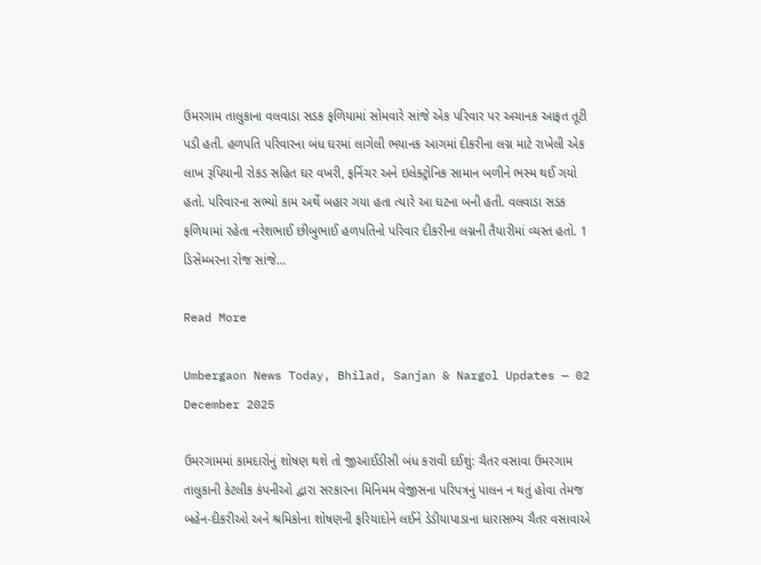ઉમરગામ તાલુકાના વલવાડા સડક ફળિયામાં સોમવારે સાંજે એક પરિવાર પર અચાનક આફત તૂટી પડી હતી. હળપતિ પરિવારના બંધ ઘરમાં લાગેલી ભયાનક આગમાં દીકરીના લગ્ન માટે રાખેલી એક લાખ રૂપિયાની રોકડ સહિત ઘર વખરી, ફર્નિચર અને ઇલેક્ટ્રોનિક સામાન બળીને ભસ્મ થઈ ગયો હતો. પરિવારના સભ્યો કામ અર્થે બહાર ગયા હતા ત્યારે આ ઘટના બની હતી. વલવાડા સડક ફળિયામાં રહેતા નરેશભાઈ છીબુભાઈ હળપતિનો પરિવાર દીકરીના લગ્નની તૈયારીમાં વ્યસ્ત હતો. 1 ડિસેમ્બરના રોજ સાંજે…

Read More

Umbergaon News Today, Bhilad, Sanjan & Nargol Updates — 02 December 2025

ઉમરગામમાં કામદારોનું શોષણ થશે તો જીઆઈડીસી બંધ કરાવી દઈશું: ચૈતર વસાવા ઉમરગામ તાલુકાની કેટલીક કંપનીઓ દ્વારા સરકારના મિનિમમ વેજીસના પરિપત્રનું પાલન ન થતું હોવા તેમજ બહેન-દીકરીઓ અને શ્રમિકોના શોષણની ફરિયાદોને લઈને ડેડીયાપાડાના ધારાસભ્ય ચૈતર વસાવાએ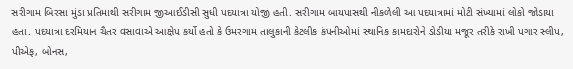સરીગામ બિરસા મુંડા પ્રતિમાથી સરીગામ જીઆઈડીસી સુધી પદયાત્રા યોજી હતી. સરીગામ બાયપાસથી નીકળેલી આ પદયાત્રામાં મોટી સંખ્યામાં લોકો જોડાયા હતા. પદયાત્રા દરમિયાન ચૈતર વસાવાએ આક્ષેપ કર્યો હતો કે ઉમરગામ તાલુકાની કેટલીક કંપનીઓમાં સ્થાનિક કામદારોને ડોડીયા મજૂર તરીકે રાખી પગાર સ્લીપ, પીએફ, બોનસ,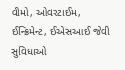વીમો, ઓવરટાઈમ, ઈન્ક્રિમેન્ટ, ઈએસઆઈ જેવી સુવિધાઓ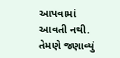આપવામાં આવતી નથી. તેમણે જણાવ્યું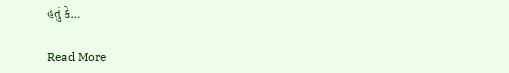હતું કે…

Read More